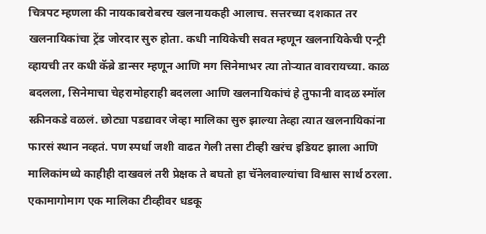चित्रपट म्हणला की नायकाबरोबरच खलनायकही आलाच. सत्तरच्या दशकात तर खलनायिकांचा ट्रेंड जोरदार सुरु होता. कधी नायिकेची सवत म्हणून खलनायिकेची एन्ट्री व्हायची तर कधी कॅब्रे डान्सर म्हणून आणि मग सिनेमाभर त्या तोऱ्यात वावरायच्या. काळ बदलला, सिनेमाचा चेहरामोहराही बदलला आणि खलनायिकांचं हे तुफानी वादळ स्मॉल स्क्रीनकडे वळलं. छोट्या पडद्यावर जेव्हा मालिका सुरु झाल्या तेव्हा त्यात खलनायिकांना फारसं स्थान नव्हतं. पण स्पर्धा जशी वाढत गेली तसा टीव्ही खरंच इडियट झाला आणि मालिकांमध्ये काहीही दाखवलं तरी प्रेक्षक ते बघतो हा चॅनेलवाल्यांचा विश्वास सार्थ ठरला. एकामागोमाग एक मालिका टीव्हीवर धडकू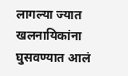लागल्या ज्यात खलनायिकांना घुसवण्यात आलं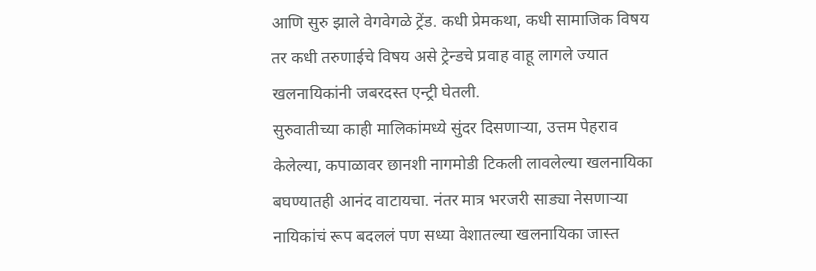आणि सुरु झाले वेगवेगळे ट्रेंड. कधी प्रेमकथा, कधी सामाजिक विषय तर कधी तरुणाईचे विषय असे ट्रेन्डचे प्रवाह वाहू लागले ज्यात खलनायिकांनी जबरदस्त एन्ट्री घेतली.
सुरुवातीच्या काही मालिकांमध्ये सुंदर दिसणाऱ्या, उत्तम पेहराव केलेल्या, कपाळावर छानशी नागमोडी टिकली लावलेल्या खलनायिका बघण्यातही आनंद वाटायचा. नंतर मात्र भरजरी साड्या नेसणाऱ्या नायिकांचं रूप बदललं पण सध्या वेशातल्या खलनायिका जास्त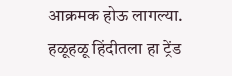आक्रमक होऊ लागल्या. हळूहळू हिंदीतला हा ट्रेंड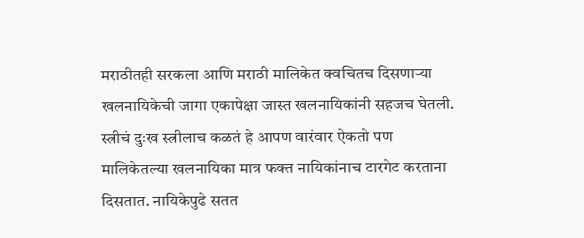मराठीतही सरकला आणि मराठी मालिकेत क्वचितच दिसणाऱ्या खलनायिकेची जागा एकापेक्षा जास्त खलनायिकांनी सहजच घेतली. स्त्रीचं दुःख स्त्रीलाच कळतं हे आपण वारंवार ऐकतो पण मालिकेतल्या खलनायिका मात्र फक्त नायिकांनाच टारगेट करताना दिसतात. नायिकेपुढे सतत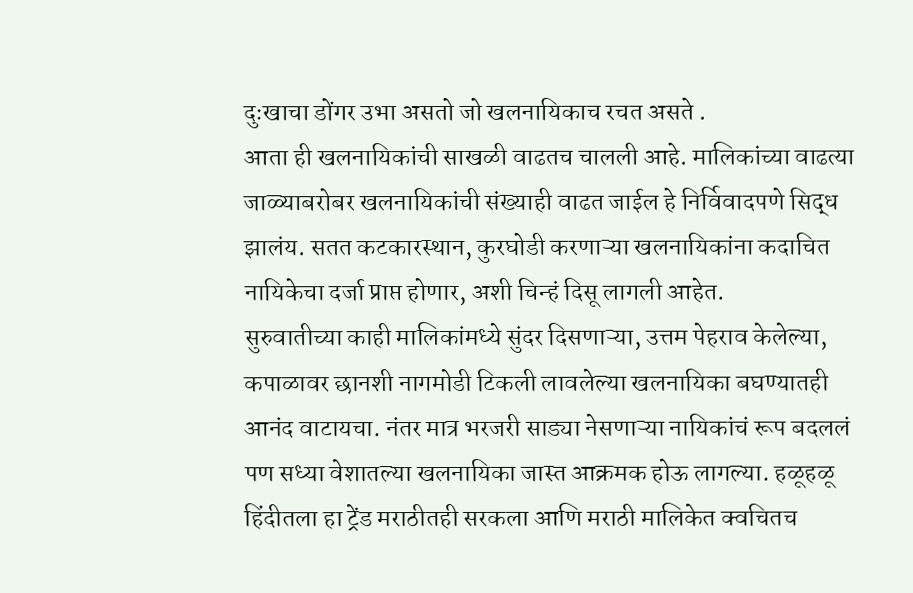दुःखाचा डोंगर उभा असतो जो खलनायिकाच रचत असते .
आता ही खलनायिकांची साखळी वाढतच चालली आहे. मालिकांच्या वाढत्या जाळ्याबरोबर खलनायिकांची संख्याही वाढत जाईल हे निर्विवादपणे सिद्ध झालंय. सतत कटकारस्थान, कुरघोडी करणाऱ्या खलनायिकांना कदाचित नायिकेचा दर्जा प्राप्त होणार, अशी चिन्हं दिसू लागली आहेत.
सुरुवातीच्या काही मालिकांमध्ये सुंदर दिसणाऱ्या, उत्तम पेहराव केलेल्या, कपाळावर छानशी नागमोडी टिकली लावलेल्या खलनायिका बघण्यातही आनंद वाटायचा. नंतर मात्र भरजरी साड्या नेसणाऱ्या नायिकांचं रूप बदललं पण सध्या वेशातल्या खलनायिका जास्त आक्रमक होऊ लागल्या. हळूहळू हिंदीतला हा ट्रेंड मराठीतही सरकला आणि मराठी मालिकेत क्वचितच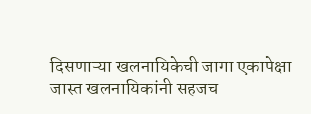दिसणाऱ्या खलनायिकेची जागा एकापेक्षा जास्त खलनायिकांनी सहजच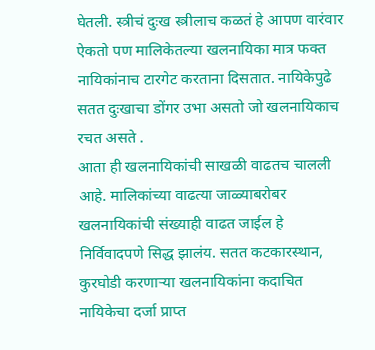घेतली. स्त्रीचं दुःख स्त्रीलाच कळतं हे आपण वारंवार ऐकतो पण मालिकेतल्या खलनायिका मात्र फक्त नायिकांनाच टारगेट करताना दिसतात. नायिकेपुढे सतत दुःखाचा डोंगर उभा असतो जो खलनायिकाच रचत असते .
आता ही खलनायिकांची साखळी वाढतच चालली आहे. मालिकांच्या वाढत्या जाळ्याबरोबर खलनायिकांची संख्याही वाढत जाईल हे निर्विवादपणे सिद्ध झालंय. सतत कटकारस्थान, कुरघोडी करणाऱ्या खलनायिकांना कदाचित नायिकेचा दर्जा प्राप्त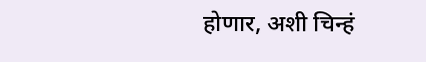होणार, अशी चिन्हं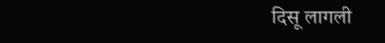दिसू लागली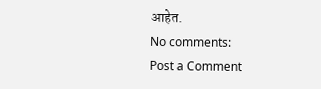आहेत.
No comments:
Post a Comment